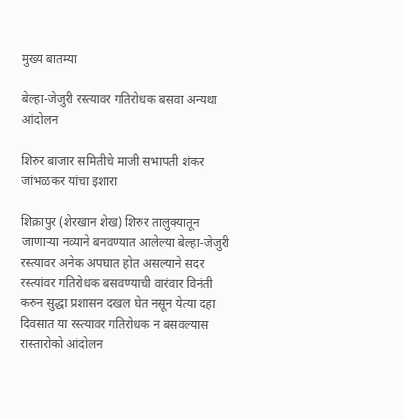मुख्य बातम्या

बेल्हा-जेजुरी रस्त्यावर गतिरोधक बसवा अन्यथा आंदोलन

शिरुर बाजार समितीचे माजी सभापती शंकर जांभळकर यांचा इशारा

शिक्रापुर (शेरखान शेख) शिरुर तालुक्यातून जाणाऱ्या नव्याने बनवण्यात आलेल्या बेल्हा-जेजुरी रस्त्यावर अनेक अपघात होत असल्याने सदर रस्त्यांवर गतिरोधक बसवण्याची वारंवार विनंती करुन सुद्धा प्रशासन दखल घेत नसून येत्या दहा दिवसात या रस्त्यावर गतिरोधक न बसवल्यास रास्तारोको आंदोलन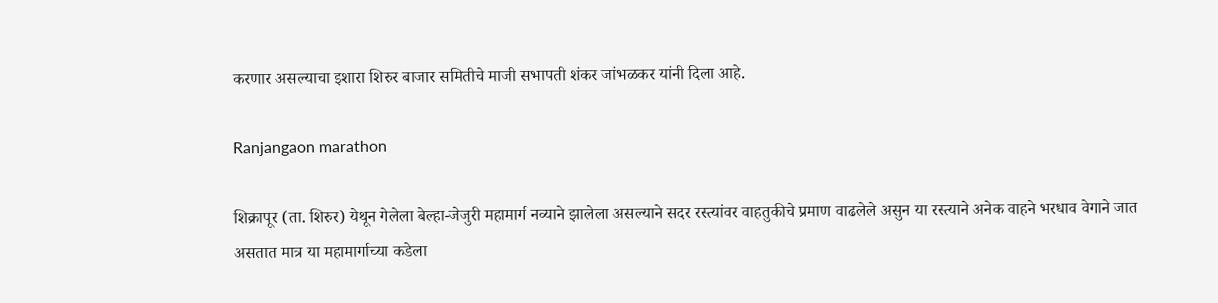करणार असल्याचा इशारा शिरुर बाजार समितीचे माजी सभापती शंकर जांभळकर यांनी दिला आहे.

Ranjangaon marathon

शिक्रापूर (ता. शिरुर) येथून गेलेला बेल्हा-जेजुरी महामार्ग नव्याने झालेला असल्याने सदर रस्त्यांवर वाहतुकीचे प्रमाण वाढलेले असुन या रस्त्याने अनेक वाहने भरधाव वेगाने जात असतात मात्र या महामार्गाच्या कडेला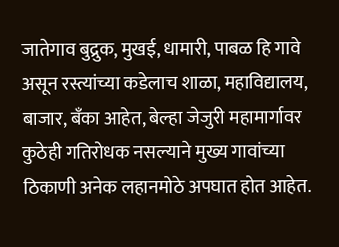जातेगाव बुद्रुक, मुखई, धामारी, पाबळ हि गावे असून रस्त्यांच्या कडेलाच शाळा, महाविद्यालय, बाजार, बँका आहेत, बेल्हा जेजुरी महामार्गावर कुठेही गतिरोधक नसल्याने मुख्य गावांच्या ठिकाणी अनेक लहानमोठे अपघात होत आहेत.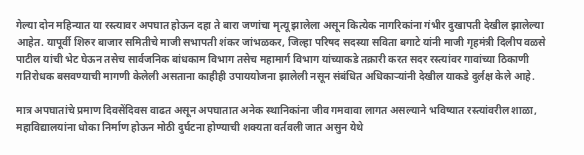गेल्या दोन महिन्यात या रस्त्यावर अपघात होऊन दहा ते बारा जणांचा मृत्यू झालेला असून कित्येक नागरिकांना गंभीर दुखापती देखील झालेल्या आहेत. यापूर्वी शिरुर बाजार समितीचे माजी सभापती शंकर जांभळकर, जिल्हा परिषद सदस्या सविता बगाटे यांनी माजी गृहमंत्री दिलीप वळसे पाटील यांची भेट घेऊन तसेच सार्वजनिक बांधकाम विभाग तसेच महामार्ग विभाग यांच्याकडे तक्रारी करत सदर रस्त्यांवर गावांच्या ठिकाणी गतिरोधक बसवण्याची मागणी केलेली असताना काहीही उपाययोजना झालेली नसून संबंधित अधिकाऱ्यांनी देखील याकडे दुर्लक्ष केले आहे.

मात्र अपघातांचे प्रमाण दिवसेंदिवस वाढत असून अपघातात अनेक स्थानिकांना जीव गमवावा लागत असल्याने भविष्यात रस्त्यांवरील शाळा, महाविद्यालयांना धोका निर्माण होऊन मोठी दुर्घटना होण्याची शक्यता वर्तवली जात असुन येथे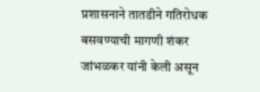प्रशासनाने तातडीने गतिरोधक बसवण्याची मागणी शंकर जांभळकर यांनी केली असून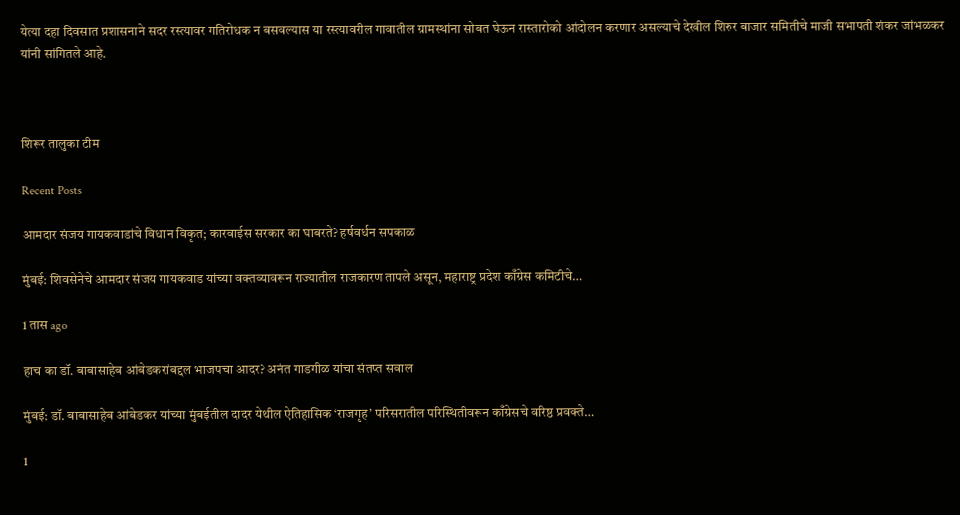येत्या दहा दिवसात प्रशासनाने सदर रस्त्यावर गतिरोधक न बसवल्यास या रस्त्यावरील गावातील ग्रामस्थांना सोबत घेऊन रास्तारोको आंदोलन करणार असल्याचे देखील शिरुर बाजार समितीचे माजी सभापती शंकर जांभळकर यांनी सांगितले आहे.



शिरूर तालुका टीम

Recent Posts

आमदार संजय गायकवाडांचे विधान विकृत; कारवाईस सरकार का घाबरते? हर्षवर्धन सपकाळ

मुंबई: शिवसेनेचे आमदार संजय गायकवाड यांच्या वक्तव्यावरून राज्यातील राजकारण तापले असून, महाराष्ट्र प्रदेश काँग्रेस कमिटीचे…

1 तास ago

हाच का डॉ. बाबासाहेब आंबेडकरांबद्दल भाजपचा आदर? अनंत गाडगीळ यांचा संतप्त सवाल

मुंबई: डॉ. बाबासाहेब आंबेडकर यांच्या मुंबईतील दादर येथील ऐतिहासिक ‘राजगृह’ परिसरातील परिस्थितीवरून काँग्रेसचे वरिष्ठ प्रवक्ते…

1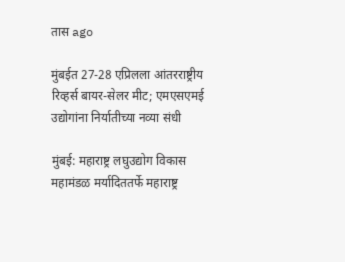तास ago

मुंबईत 27-28 एप्रिलला आंतरराष्ट्रीय रिव्हर्स बायर-सेलर मीट; एमएसएमई उद्योगांना निर्यातीच्या नव्या संधी

मुंबई: महाराष्ट्र लघुउद्योग विकास महामंडळ मर्यादिततर्फे महाराष्ट्र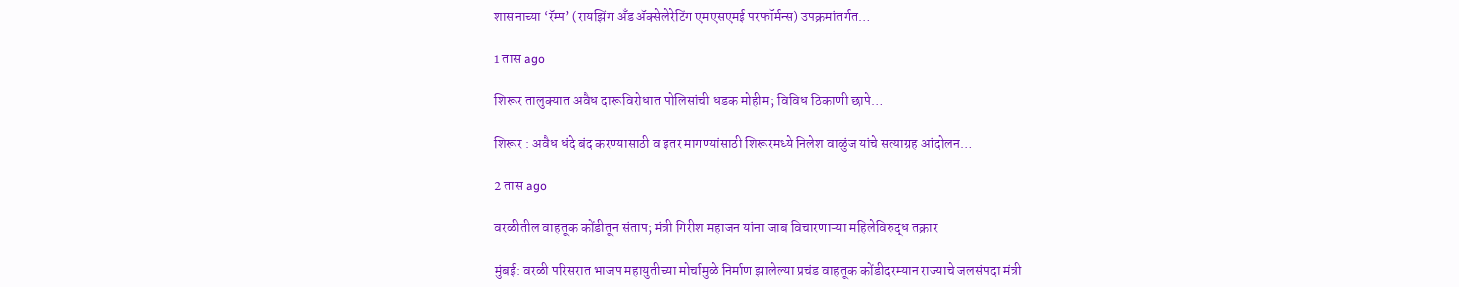शासनाच्या ‘रॅम्प’ (रायझिंग अँड ॲक्सेलेरेटिंग एमएसएमई परफॉर्मन्स) उपक्रमांतर्गत…

1 तास ago

शिरूर तालुक्यात अवैध दारूविरोधात पोलिसांची धडक मोहीम; विविध ठिकाणी छापे…

शिरूर : अवैध धंदे बंद करण्यासाठी व इतर मागण्यांसाठी शिरूरमध्ये निलेश वाळुंज यांचे सत्याग्रह आंदोलन…

2 तास ago

वरळीतील वाहतूक कोंडीतून संताप; मंत्री गिरीश महाजन यांना जाब विचारणाऱ्या महिलेविरुद्ध तक्रार

मुंबई: वरळी परिसरात भाजप महायुतीच्या मोर्चामुळे निर्माण झालेल्या प्रचंड वाहतूक कोंडीदरम्यान राज्याचे जलसंपदा मंत्री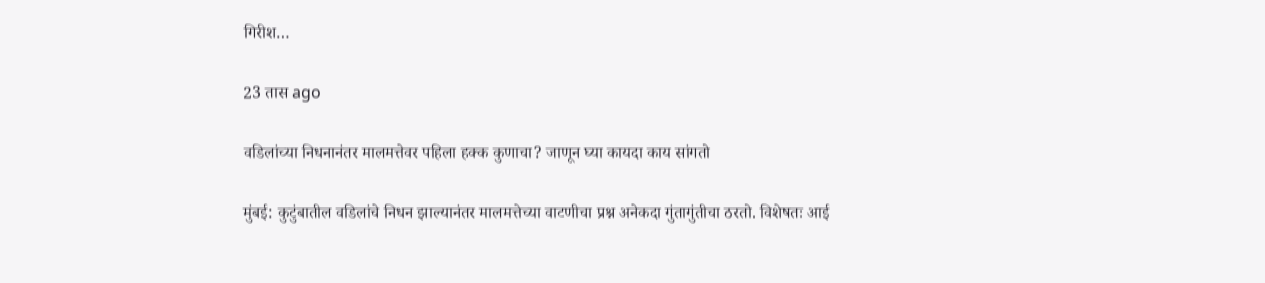गिरीश…

23 तास ago

वडिलांच्या निधनानंतर मालमत्तेवर पहिला हक्क कुणाचा? जाणून घ्या कायदा काय सांगतो

मुंबई: कुटुंबातील वडिलांचे निधन झाल्यानंतर मालमत्तेच्या वाटणीचा प्रश्न अनेकदा गुंतागुंतीचा ठरतो. विशेषतः आई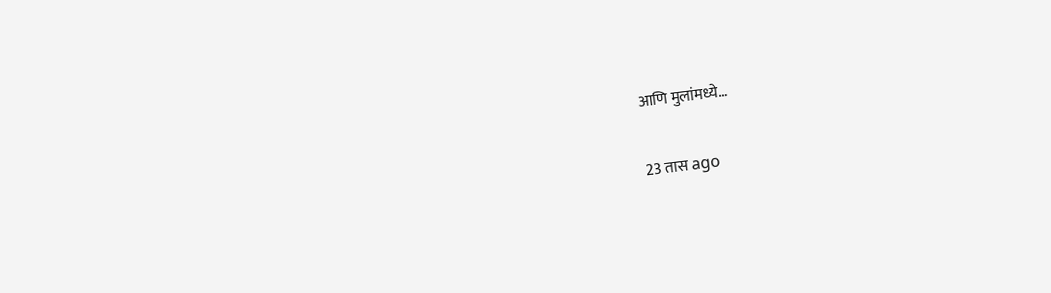आणि मुलांमध्ये…

23 तास ago